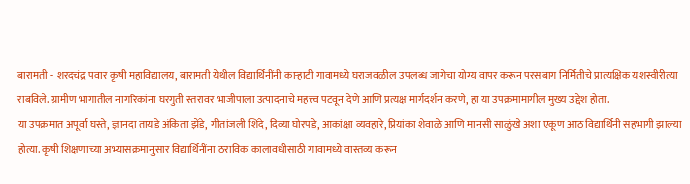बारामती - शरदचंद्र पवार कृषी महाविद्यालय, बारामती येथील विद्यार्थिनींनी काऱ्हाटी गावामध्ये घराजवळील उपलब्ध जागेचा योग्य वापर करून परसबाग निर्मितीचे प्रात्यक्षिक यशस्वीरीत्या राबविले. ग्रामीण भागातील नागरिकांना घरगुती स्तरावर भाजीपाला उत्पादनाचे महत्त्व पटवून देणे आणि प्रत्यक्ष मार्गदर्शन करणे, हा या उपक्रमामागील मुख्य उद्देश होता.
या उपक्रमात अपूर्वा घस्ते, ज्ञानदा तायडे अंकिता झेंडे, गीतांजली शिंदे, दिव्या घोरपडे, आकांक्षा व्यवहारे, प्रियांका शेवाळे आणि मानसी साळुंखे अशा एकूण आठ विद्यार्थिनी सहभागी झाल्या होत्या. कृषी शिक्षणाच्या अभ्यासक्रमानुसार विद्यार्थिनींना ठराविक कालावधीसाठी गावामध्ये वास्तव्य करून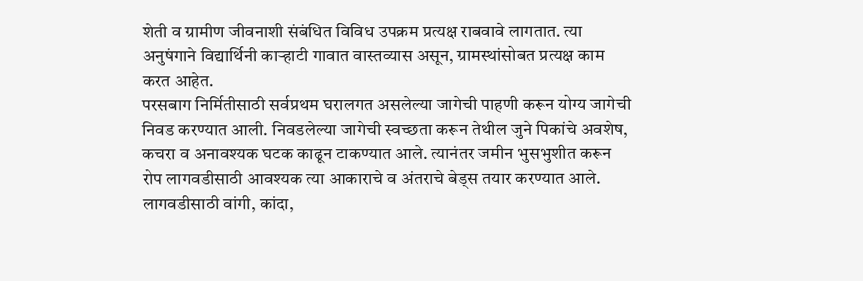शेती व ग्रामीण जीवनाशी संबंधित विविध उपक्रम प्रत्यक्ष राबवावे लागतात. त्या अनुषंगाने विद्यार्थिनी काऱ्हाटी गावात वास्तव्यास असून, ग्रामस्थांसोबत प्रत्यक्ष काम करत आहेत.
परसबाग निर्मितीसाठी सर्वप्रथम घरालगत असलेल्या जागेची पाहणी करून योग्य जागेची निवड करण्यात आली. निवडलेल्या जागेची स्वच्छता करून तेथील जुने पिकांचे अवशेष, कचरा व अनावश्यक घटक काढून टाकण्यात आले. त्यानंतर जमीन भुसभुशीत करून रोप लागवडीसाठी आवश्यक त्या आकाराचे व अंतराचे बेड्स तयार करण्यात आले.
लागवडीसाठी वांगी, कांदा,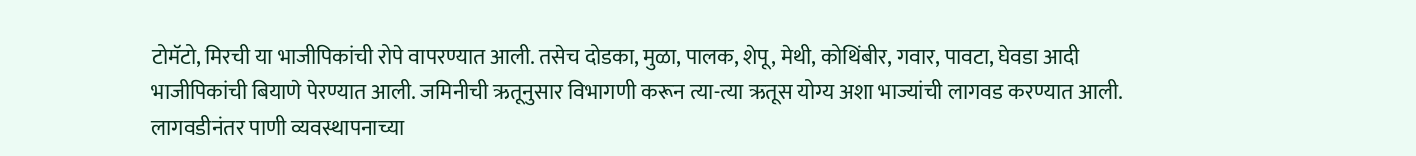टोमॅटो, मिरची या भाजीपिकांची रोपे वापरण्यात आली. तसेच दोडका, मुळा, पालक, शेपू, मेथी, कोथिंबीर, गवार, पावटा, घेवडा आदी भाजीपिकांची बियाणे पेरण्यात आली. जमिनीची ऋतूनुसार विभागणी करून त्या-त्या ऋतूस योग्य अशा भाज्यांची लागवड करण्यात आली.
लागवडीनंतर पाणी व्यवस्थापनाच्या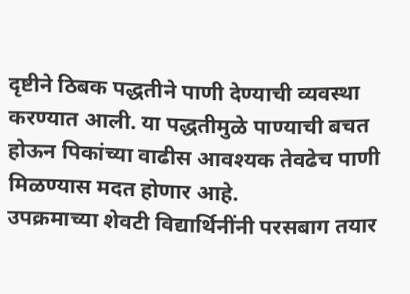दृष्टीने ठिबक पद्धतीने पाणी देण्याची व्यवस्था करण्यात आली. या पद्धतीमुळे पाण्याची बचत होऊन पिकांच्या वाढीस आवश्यक तेवढेच पाणी मिळण्यास मदत होणार आहे.
उपक्रमाच्या शेवटी विद्यार्थिनींनी परसबाग तयार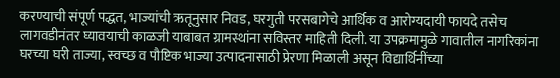करण्याची संपूर्ण पद्धत, भाज्यांची ऋतूनुसार निवड, घरगुती परसबागेचे आर्थिक व आरोग्यदायी फायदे तसेच लागवडीनंतर घ्यावयाची काळजी याबाबत ग्रामस्थांना सविस्तर माहिती दिली. या उपक्रमामुळे गावातील नागरिकांना घरच्या घरी ताज्या, स्वच्छ व पौष्टिक भाज्या उत्पादनासाठी प्रेरणा मिळाली असून विद्यार्थिनींच्या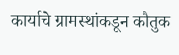कार्याचे ग्रामस्थांकडून कौतुक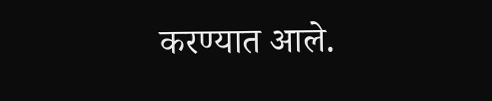करण्यात आले.